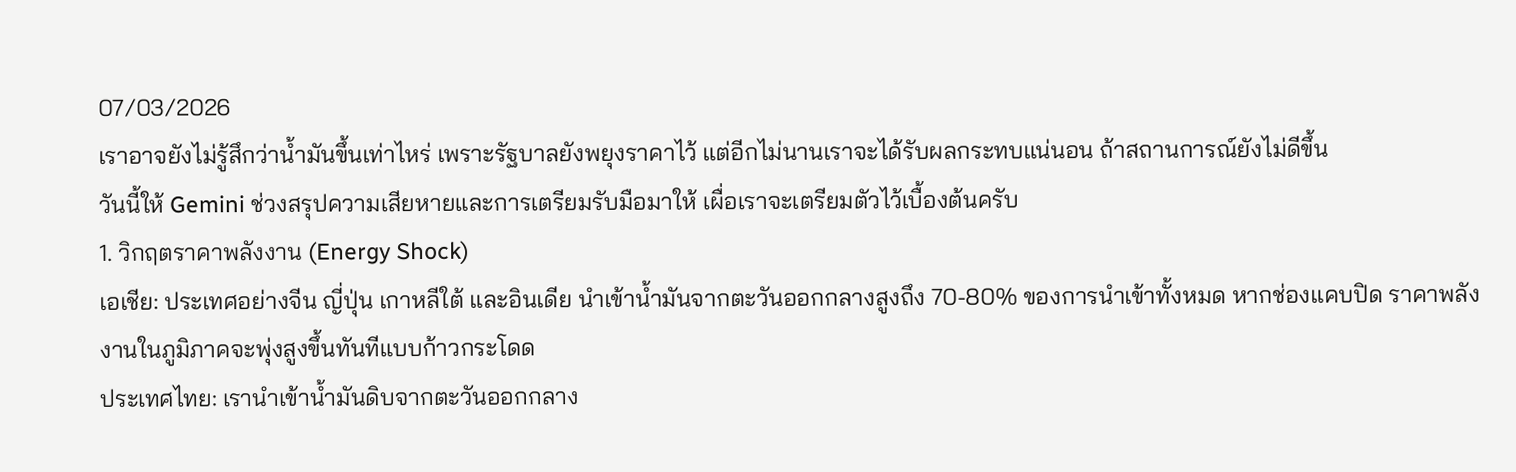07/03/2026
เราอาจยังไม่รู้สึกว่าน้ำมันขึ้นเท่าไหร่ เพราะรัฐบาลยังพยุงราคาไว้ แต่อีกไม่นานเราจะได้รับผลกระทบแน่นอน ถ้าสถานการณ์ยังไม่ดีขึ้น
วันนี้ให้ Gemini ช่วงสรุปความเสียหายและการเตรียมรับมือมาให้ เผื่อเราจะเตรียมตัวไว้เบื้องต้นครับ
1. วิกฤตราคาพลังงาน (Energy Shock)
เอเชีย: ประเทศอย่างจีน ญี่ปุ่น เกาหลีใต้ และอินเดีย นำเข้าน้ำมันจากตะวันออกกลางสูงถึง 70-80% ของการนำเข้าทั้งหมด หากช่องแคบปิด ราคาพลังงานในภูมิภาคจะพุ่งสูงขึ้นทันทีแบบก้าวกระโดด
ประเทศไทย: เรานำเข้าน้ำมันดิบจากตะวันออกกลาง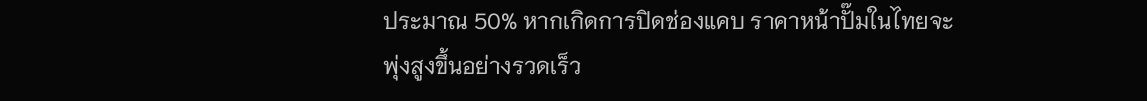ประมาณ 50% หากเกิดการปิดช่องแคบ ราคาหน้าปั๊มในไทยจะพุ่งสูงขึ้นอย่างรวดเร็ว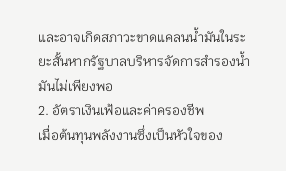และอาจเกิดสภาวะขาดแคลนน้ำมันในระยะสั้นหากรัฐบาลบริหารจัดการสำรองน้ำมันไม่เพียงพอ
2. อัตราเงินเฟ้อและค่าครองชีพ
เมื่อต้นทุนพลังงานซึ่งเป็นหัวใจของ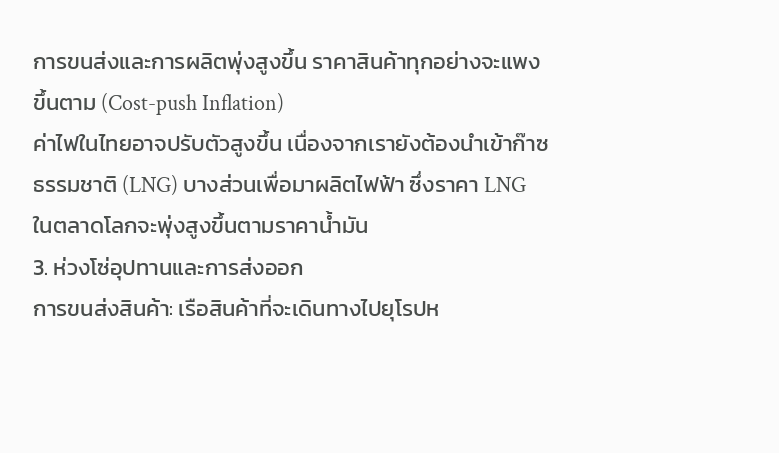การขนส่งและการผลิตพุ่งสูงขึ้น ราคาสินค้าทุกอย่างจะแพงขึ้นตาม (Cost-push Inflation)
ค่าไฟในไทยอาจปรับตัวสูงขึ้น เนื่องจากเรายังต้องนำเข้าก๊าซธรรมชาติ (LNG) บางส่วนเพื่อมาผลิตไฟฟ้า ซึ่งราคา LNG ในตลาดโลกจะพุ่งสูงขึ้นตามราคาน้ำมัน
3. ห่วงโซ่อุปทานและการส่งออก
การขนส่งสินค้า: เรือสินค้าที่จะเดินทางไปยุโรปห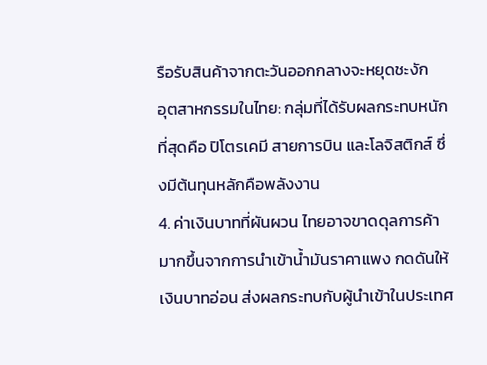รือรับสินค้าจากตะวันออกกลางจะหยุดชะงัก
อุตสาหกรรมในไทย: กลุ่มที่ได้รับผลกระทบหนักที่สุดคือ ปิโตรเคมี สายการบิน และโลจิสติกส์ ซึ่งมีต้นทุนหลักคือพลังงาน
4. ค่าเงินบาทที่ผันผวน ไทยอาจขาดดุลการค้ามากขึ้นจากการนำเข้าน้ำมันราคาแพง กดดันให้เงินบาทอ่อน ส่งผลกระทบกับผู้นำเข้าในประเทศ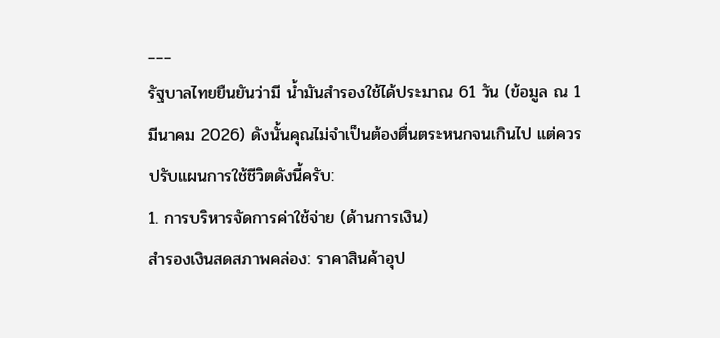___
รัฐบาลไทยยืนยันว่ามี น้ำมันสำรองใช้ได้ประมาณ 61 วัน (ข้อมูล ณ 1 มีนาคม 2026) ดังนั้นคุณไม่จำเป็นต้องตื่นตระหนกจนเกินไป แต่ควรปรับแผนการใช้ชีวิตดังนี้ครับ:
1. การบริหารจัดการค่าใช้จ่าย (ด้านการเงิน)
สำรองเงินสดสภาพคล่อง: ราคาสินค้าอุป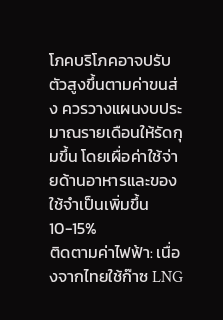โภคบริโภคอาจปรับตัวสูงขึ้นตามค่าขนส่ง ควรวางแผนงบประมาณรายเดือนให้รัดกุมขึ้น โดยเผื่อค่าใช้จ่ายด้านอาหารและของใช้จำเป็นเพิ่มขึ้น 10-15%
ติดตามค่าไฟฟ้า: เนื่องจากไทยใช้ก๊าซ LNG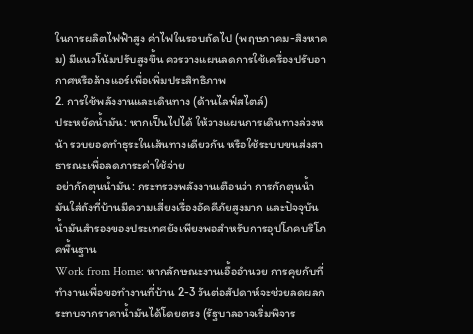ในการผลิตไฟฟ้าสูง ค่าไฟในรอบถัดไป (พฤษภาคม-สิงหาคม) มีแนวโน้มปรับสูงขึ้น ควรวางแผนลดการใช้เครื่องปรับอากาศหรือล้างแอร์เพื่อเพิ่มประสิทธิภาพ
2. การใช้พลังงานและเดินทาง (ด้านไลฟ์สไตล์)
ประหยัดน้ำมัน: หากเป็นไปได้ ให้วางแผนการเดินทางล่วงหน้า รวบยอดทำธุระในเส้นทางเดียวกัน หรือใช้ระบบขนส่งสาธารณะเพื่อลดภาระค่าใช้จ่าย
อย่ากักตุนน้ำมัน: กระทรวงพลังงานเตือนว่า การกักตุนน้ำมันใส่ถังที่บ้านมีความเสี่ยงเรื่องอัคคีภัยสูงมาก และปัจจุบันน้ำมันสำรองของประเทศยังเพียงพอสำหรับการอุปโภคบริโภคพื้นฐาน
Work from Home: หากลักษณะงานเอื้ออำนวย การคุยกับที่ทำงานเพื่อขอทำงานที่บ้าน 2-3 วันต่อสัปดาห์จะช่วยลดผลกระทบจากราคาน้ำมันได้โดยตรง (รัฐบาลอาจเริ่มพิจาร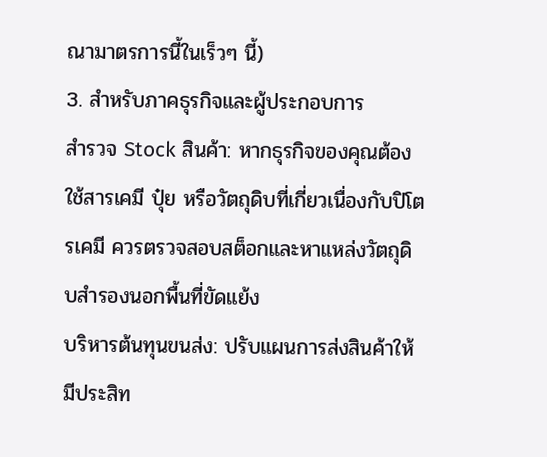ณามาตรการนี้ในเร็วๆ นี้)
3. สำหรับภาคธุรกิจและผู้ประกอบการ
สำรวจ Stock สินค้า: หากธุรกิจของคุณต้องใช้สารเคมี ปุ๋ย หรือวัตถุดิบที่เกี่ยวเนื่องกับปิโตรเคมี ควรตรวจสอบสต็อกและหาแหล่งวัตถุดิบสำรองนอกพื้นที่ขัดแย้ง
บริหารต้นทุนขนส่ง: ปรับแผนการส่งสินค้าให้มีประสิท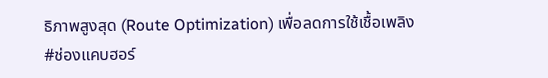ธิภาพสูงสุด (Route Optimization) เพื่อลดการใช้เชื้อเพลิง
#ช่องแคบฮอร์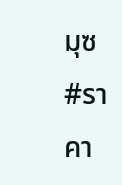มุซ
#ราคา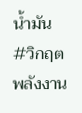น้ำมัน
#วิกฤตพลังงาน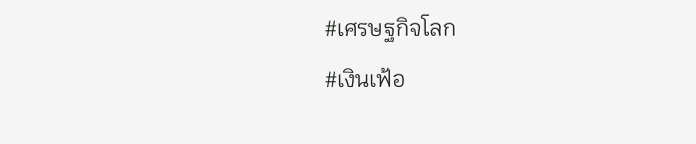#เศรษฐกิจโลก
#เงินเฟ้อ